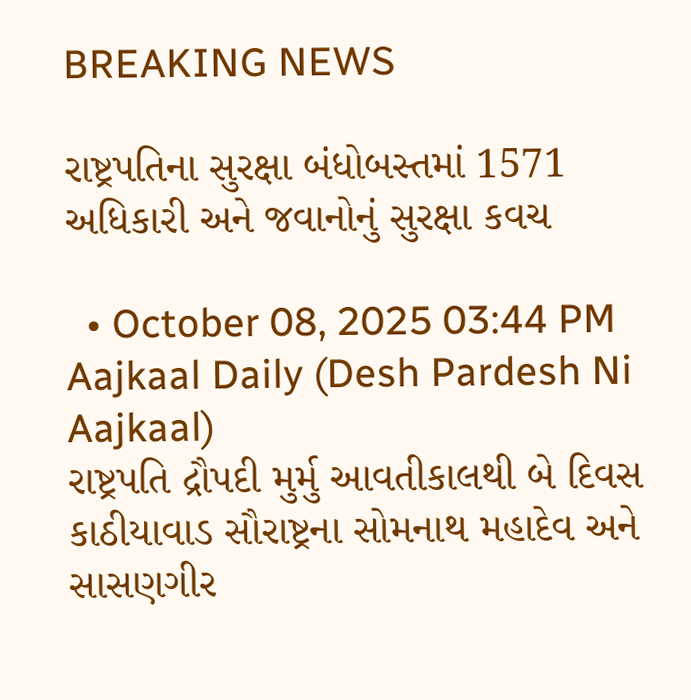BREAKING NEWS

રાષ્ટ્રપતિના સુરક્ષા બંધોબસ્તમાં 1571 અધિકારી અને જવાનોનું સુરક્ષા કવચ

  • October 08, 2025 03:44 PM
Aajkaal Daily (Desh Pardesh Ni Aajkaal)
રાષ્ટ્રપતિ દ્રૌપદી મુર્મુ આવતીકાલથી બે દિવસ કાઠીયાવાડ સૌરાષ્ટ્રના સોમનાથ મહાદેવ અને સાસણગીર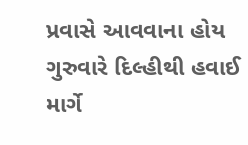પ્રવાસે આવવાના હોય ગુરુવારે દિલ્હીથી હવાઈ માર્ગે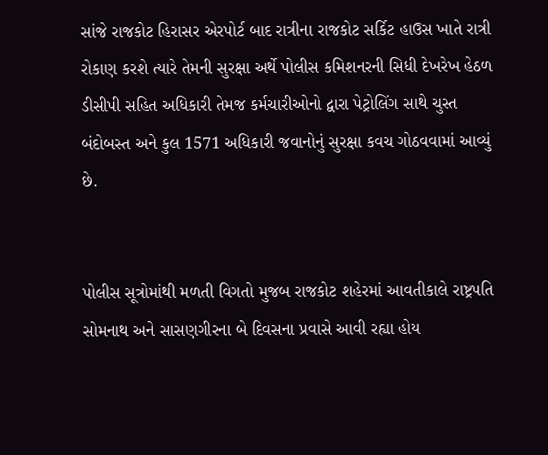સાંજે રાજકોટ હિરાસર એરપોર્ટ બાદ રાત્રીના રાજકોટ સર્કિટ હાઉસ ખાતે રાત્રી રોકાણ કરશે ત્યારે તેમની સુરક્ષા અર્થે પોલીસ કમિશનરની સિધી દેખરેખ હેઠળ ડીસીપી સહિત અધિકારી તેમજ કર્મચારીઓનો દ્વારા પેટ્રોલિંગ સાથે ચુસ્ત બંદોબસ્ત અને કુલ 1571 અધિકારી જવાનોનું સુરક્ષા કવચ ગોઠવવામાં આવ્યું છે.


પોલીસ સૂત્રોમાંથી મળતી વિગતો મુજબ રાજકોટ શહેરમાં આવતીકાલે રાષ્ટ્રપતિ સોમનાથ અને સાસણગીરના બે દિવસના પ્રવાસે આવી રહ્યા હોય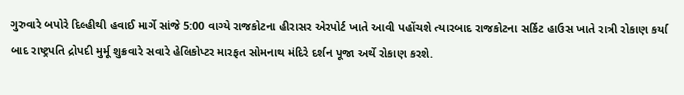ગુરુવારે બપોરે દિલ્હીથી હવાઈ માર્ગે સાંજે 5:00 વાગ્યે રાજકોટના હીરાસર એરપોર્ટ ખાતે આવી પહોંચશે ત્યારબાદ રાજકોટના સર્કિટ હાઉસ ખાતે રાત્રી રોકાણ કર્યા બાદ રાષ્ટ્રપતિ દ્રોપદી મુર્મૂ શુક્રવારે સવારે હેલિકોપ્ટર મારફત સોમનાથ મંદિરે દર્શન પૂજા અર્થે રોકાણ કરશે.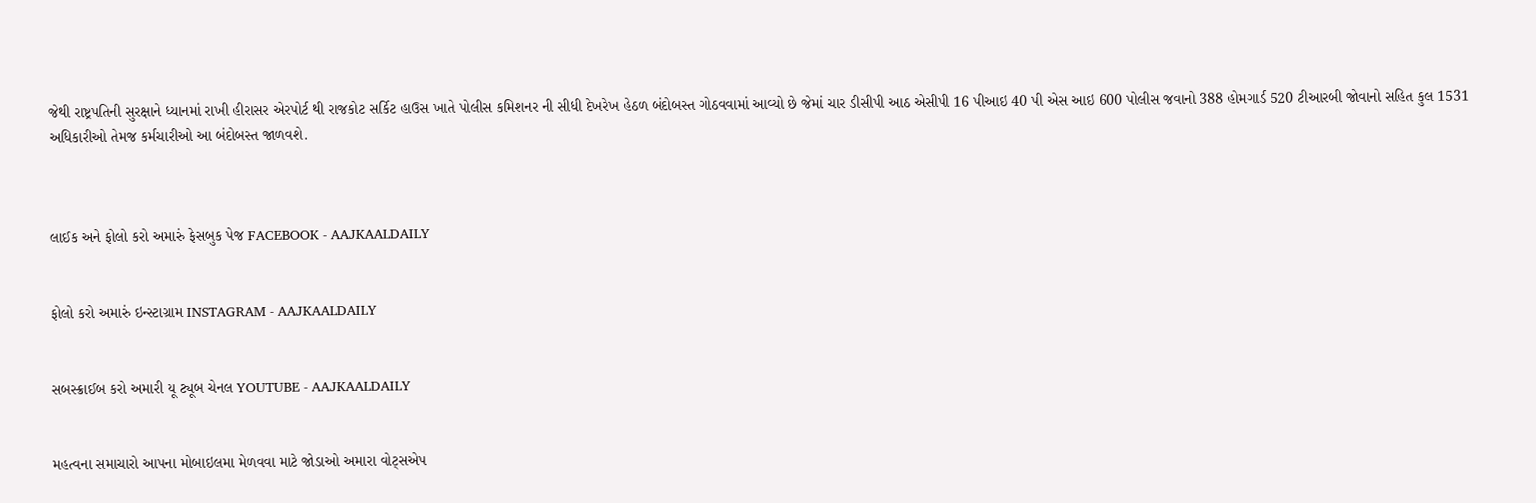જેથી રાષ્ટ્રપતિની સુરક્ષાને ધ્યાનમાં રાખી હીરાસર એરપોર્ટ થી રાજકોટ સર્કિટ હાઉસ ખાતે પોલીસ કમિશનર ની સીધી દેખરેખ હેઠળ બંદોબસ્ત ગોઠવવામાં આવ્યો છે જેમાં ચાર ડીસીપી આઠ એસીપી 16 પીઆઇ 40 પી એસ આઇ 600 પોલીસ જવાનો 388 હોમગાર્ડ 520 ટીઆરબી જોવાનો સહિત કુલ 1531 અધિકારીઓ તેમજ કર્મચારીઓ આ બંદોબસ્ત જાળવશે.



લાઈક અને ફોલો કરો અમારું ફેસબુક પેજ FACEBOOK - AAJKAALDAILY


ફોલો કરો અમારું ઇન્સ્ટાગ્રામ INSTAGRAM - AAJKAALDAILY


સબસ્ક્રાઈબ કરો અમારી યૂ ટ્યૂબ ચેનલ YOUTUBE - AAJKAALDAILY


મહત્વના સમાચારો આપના મોબાઇલમા મેળવવા માટે જોડાઓ અમારા વોટ્સએપ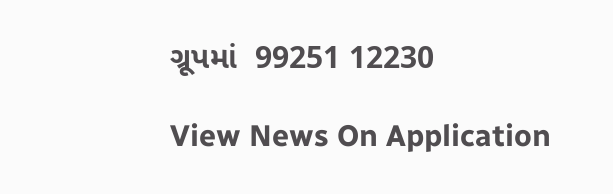ગ્રૂપમાં  99251 12230

View News On Application